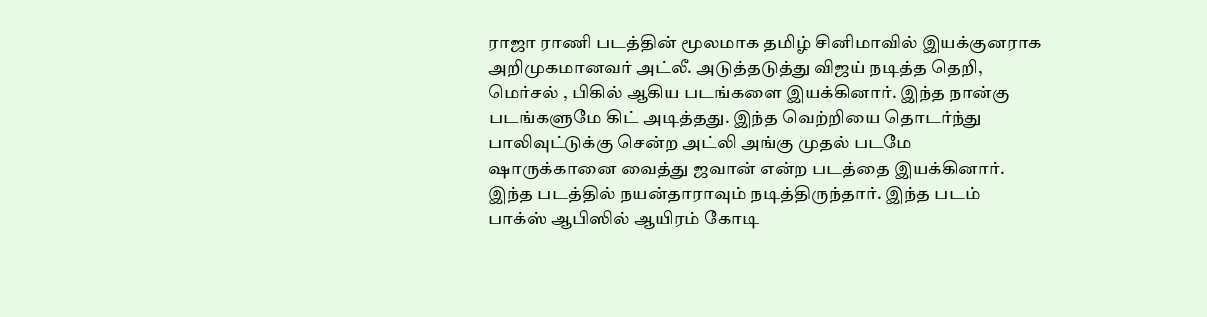ராஜா ராணி படத்தின் மூலமாக தமிழ் சினிமாவில் இயக்குனராக அறிமுகமானவர் அட்லீ. அடுத்தடுத்து விஜய் நடித்த தெறி, மெர்சல் , பிகில் ஆகிய படங்களை இயக்கினார். இந்த நான்கு படங்களுமே கிட் அடித்தது. இந்த வெற்றியை தொடர்ந்து பாலிவுட்டுக்கு சென்ற அட்லி அங்கு முதல் படமே ஷாருக்கானை வைத்து ஜவான் என்ற படத்தை இயக்கினார். இந்த படத்தில் நயன்தாராவும் நடித்திருந்தார். இந்த படம் பாக்ஸ் ஆபிஸில் ஆயிரம் கோடி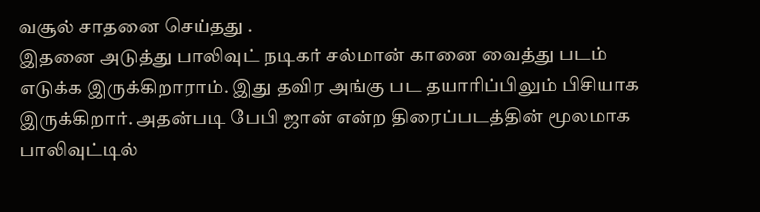வசூல் சாதனை செய்தது .
இதனை அடுத்து பாலிவுட் நடிகர் சல்மான் கானை வைத்து படம் எடுக்க இருக்கிறாராம். இது தவிர அங்கு பட தயாரிப்பிலும் பிசியாக இருக்கிறார். அதன்படி பேபி ஜான் என்ற திரைப்படத்தின் மூலமாக பாலிவுட்டில்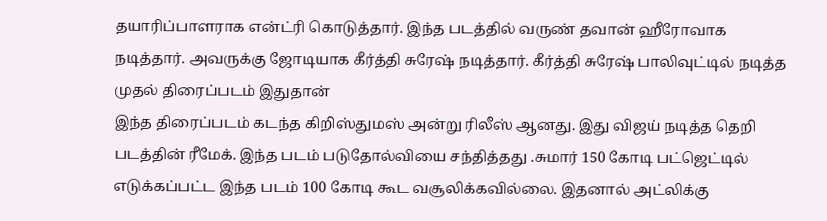தயாரிப்பாளராக என்ட்ரி கொடுத்தார். இந்த படத்தில் வருண் தவான் ஹீரோவாக நடித்தார். அவருக்கு ஜோடியாக கீர்த்தி சுரேஷ் நடித்தார். கீர்த்தி சுரேஷ் பாலிவுட்டில் நடித்த முதல் திரைப்படம் இதுதான்
இந்த திரைப்படம் கடந்த கிறிஸ்துமஸ் அன்று ரிலீஸ் ஆனது. இது விஜய் நடித்த தெறி படத்தின் ரீமேக். இந்த படம் படுதோல்வியை சந்தித்தது .சுமார் 150 கோடி பட்ஜெட்டில் எடுக்கப்பட்ட இந்த படம் 100 கோடி கூட வசூலிக்கவில்லை. இதனால் அட்லிக்கு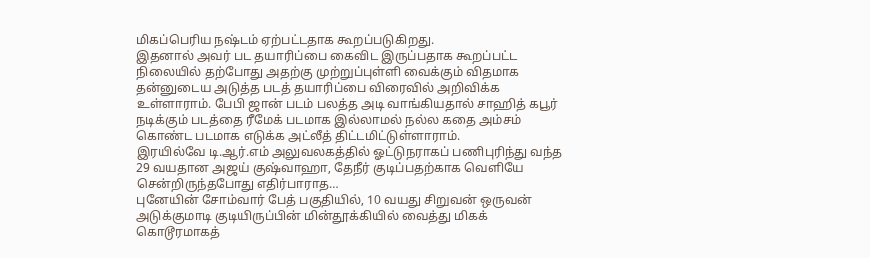மிகப்பெரிய நஷ்டம் ஏற்பட்டதாக கூறப்படுகிறது.
இதனால் அவர் பட தயாரிப்பை கைவிட இருப்பதாக கூறப்பட்ட நிலையில் தற்போது அதற்கு முற்றுப்புள்ளி வைக்கும் விதமாக தன்னுடைய அடுத்த படத் தயாரிப்பை விரைவில் அறிவிக்க உள்ளாராம். பேபி ஜான் படம் பலத்த அடி வாங்கியதால் சாஹித் கபூர் நடிக்கும் படத்தை ரீமேக் படமாக இல்லாமல் நல்ல கதை அம்சம் கொண்ட படமாக எடுக்க அட்லீத் திட்டமிட்டுள்ளாராம்.
இரயில்வே டி.ஆர்.எம் அலுவலகத்தில் ஓட்டுநராகப் பணிபுரிந்து வந்த 29 வயதான அஜய் குஷ்வாஹா, தேநீர் குடிப்பதற்காக வெளியே சென்றிருந்தபோது எதிர்பாராத…
புனேயின் சோம்வார் பேத் பகுதியில், 10 வயது சிறுவன் ஒருவன் அடுக்குமாடி குடியிருப்பின் மின்தூக்கியில் வைத்து மிகக் கொடூரமாகத்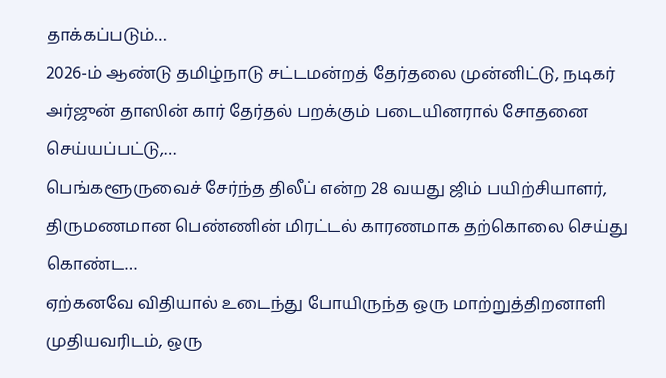தாக்கப்படும்…
2026-ம் ஆண்டு தமிழ்நாடு சட்டமன்றத் தேர்தலை முன்னிட்டு, நடிகர் அர்ஜுன் தாஸின் கார் தேர்தல் பறக்கும் படையினரால் சோதனை செய்யப்பட்டு,…
பெங்களூருவைச் சேர்ந்த திலீப் என்ற 28 வயது ஜிம் பயிற்சியாளர், திருமணமான பெண்ணின் மிரட்டல் காரணமாக தற்கொலை செய்து கொண்ட…
ஏற்கனவே விதியால் உடைந்து போயிருந்த ஒரு மாற்றுத்திறனாளி முதியவரிடம், ஒரு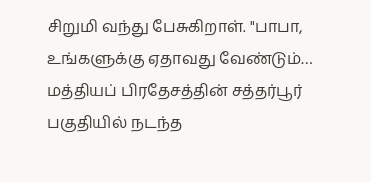சிறுமி வந்து பேசுகிறாள். "பாபா, உங்களுக்கு ஏதாவது வேண்டும்…
மத்தியப் பிரதேசத்தின் சத்தர்பூர் பகுதியில் நடந்த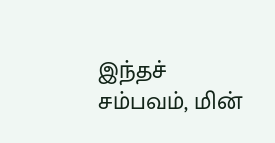இந்தச் சம்பவம், மின்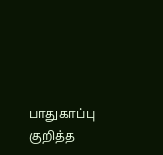பாதுகாப்பு குறித்த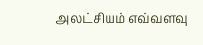அலட்சியம் எவ்வளவு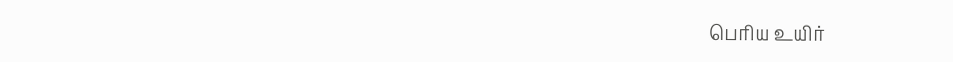பெரிய உயிர்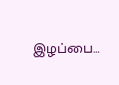இழப்பை…